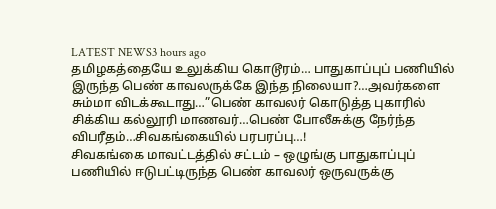LATEST NEWS3 hours ago
தமிழகத்தையே உலுக்கிய கொடூரம்… பாதுகாப்புப் பணியில் இருந்த பெண் காவலருக்கே இந்த நிலையா?…அவர்களை சும்மா விடக்கூடாது…”பெண் காவலர் கொடுத்த புகாரில் சிக்கிய கல்லூரி மாணவர்…பெண் போலீசுக்கு நேர்ந்த விபரீதம்…சிவகங்கையில் பரபரப்பு…!
சிவகங்கை மாவட்டத்தில் சட்டம் – ஒழுங்கு பாதுகாப்புப் பணியில் ஈடுபட்டிருந்த பெண் காவலர் ஒருவருக்கு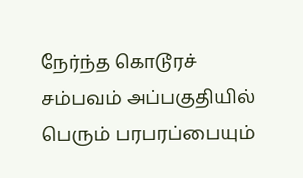நேர்ந்த கொடூரச் சம்பவம் அப்பகுதியில் பெரும் பரபரப்பையும்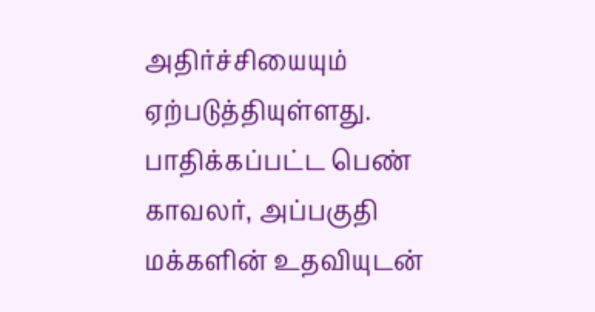அதிர்ச்சியையும் ஏற்படுத்தியுள்ளது. பாதிக்கப்பட்ட பெண் காவலர், அப்பகுதி மக்களின் உதவியுடன்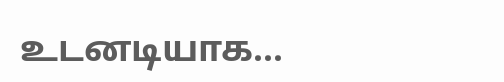உடனடியாக...